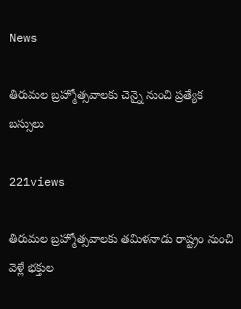News

తిరుమల బ్రహ్మోత్సవాలకు చెన్నై నుంచి ప్రత్యేక బస్సులు

221views

తిరుమల బ్రహ్మోత్సవాలకు తమిళనాడు రాష్ట్రం నుంచి వెళ్లే భక్తుల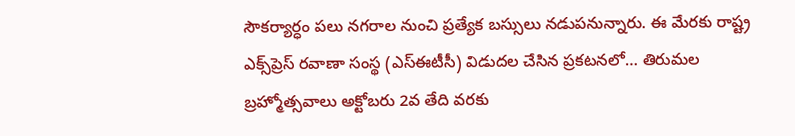సౌకర్యార్ధం పలు నగరాల నుంచి ప్రత్యేక బస్సులు నడుపనున్నారు. ఈ మేరకు రాష్ట్ర ఎక్స్‌ప్రెస్‌ రవాణా సంస్థ (ఎస్‌ఈటీసీ) విడుదల చేసిన ప్రకటనలో… తిరుమల బ్రహ్మోత్సవాలు అక్టోబరు 2వ తేది వరకు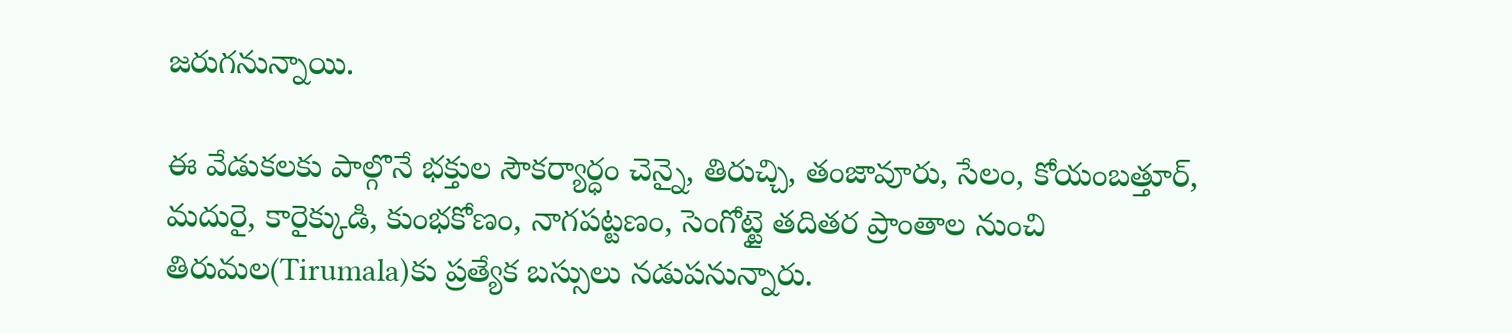జరుగనున్నాయి.

ఈ వేడుకలకు పాల్గొనే భక్తుల సౌకర్యార్ధం చెన్నై, తిరుచ్చి, తంజావూరు, సేలం, కోయంబత్తూర్‌, మదురై, కారైక్కుడి, కుంభకోణం, నాగపట్టణం, సెంగోట్టై తదితర ప్రాంతాల నుంచి తిరుమల(Tirumala)కు ప్రత్యేక బస్సులు నడుపనున్నారు.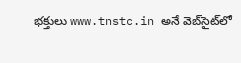భక్తులు www.tnstc.in అనే వెబ్‌సైట్‌లో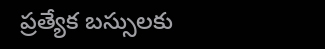ప్రత్యేక బస్సులకు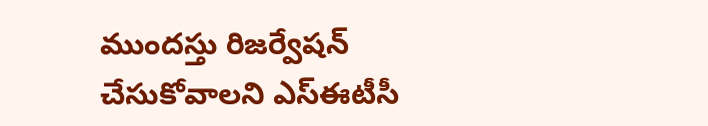ముందస్తు రిజర్వేషన్‌ చేసుకోవాలని ఎస్‌ఈటీసీ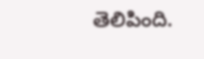తెలిపింది.